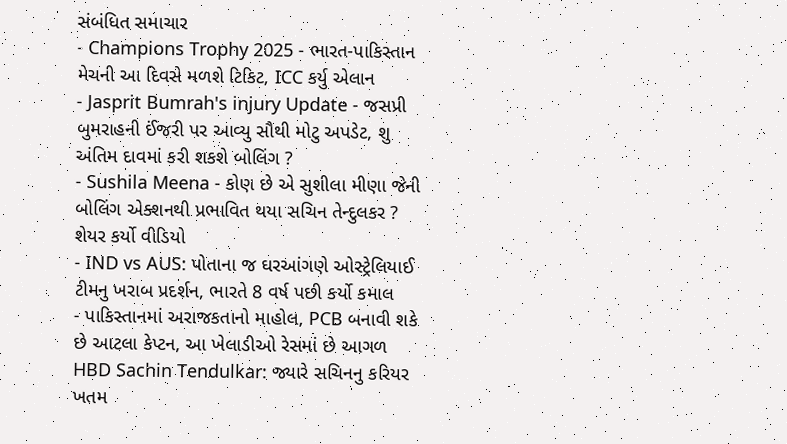સંબંધિત સમાચાર
- Champions Trophy 2025 - ભારત-પાકિસ્તાન મેચની આ દિવસે મળશે ટિકિટ, ICC કર્યુ એલાન
- Jasprit Bumrah's injury Update - જસપ્રી બુમરાહની ઈંજરી પર આવ્યુ સૌથી મોટુ અપડેટ, શુ અંતિમ દાવમાં કરી શકશે બોલિંગ ?
- Sushila Meena - કોણ છે એ સુશીલા મીણા જેની બોલિંગ એક્શનથી પ્રભાવિત થયા સચિન તેન્દુલકર ? શેયર કર્યો વીડિયો
- IND vs AUS: પોતાના જ ઘરઆંગણે ઓસ્ટ્રેલિયાઈ ટીમનુ ખરાબ પ્રદર્શન, ભારતે 8 વર્ષ પછી કર્યો કમાલ
- પાકિસ્તાનમાં અરાજકતાનો માહોલ, PCB બનાવી શકે છે આટલા કેપ્ટન, આ ખેલાડીઓ રેસમાં છે આગળ
HBD Sachin Tendulkar: જ્યારે સચિનનુ કરિયર ખતમ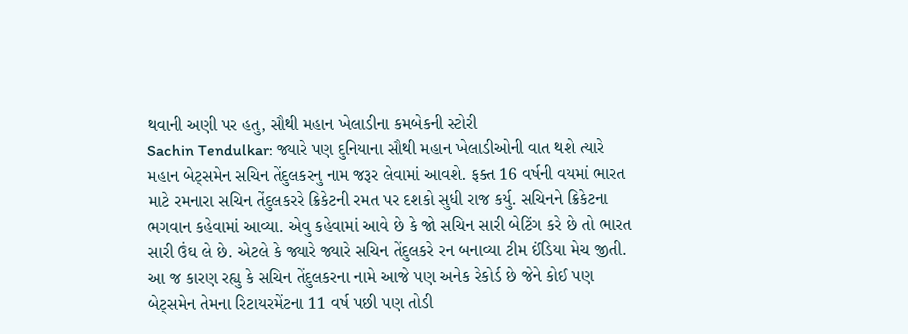થવાની અણી પર હતુ, સૌથી મહાન ખેલાડીના કમબેકની સ્ટોરી
Sachin Tendulkar: જ્યારે પણ દુનિયાના સૌથી મહાન ખેલાડીઓની વાત થશે ત્યારે મહાન બેટ્સમેન સચિન તેંદુલકરનુ નામ જરૂર લેવામાં આવશે. ફક્ત 16 વર્ષની વયમાં ભારત માટે રમનારા સચિન તેંદુલકરરે ક્રિકેટની રમત પર દશકો સુધી રાજ કર્યુ. સચિનને ક્રિકેટના ભગવાન કહેવામાં આવ્યા. એવુ કહેવામાં આવે છે કે જો સચિન સારી બેટિંગ કરે છે તો ભારત સારી ઉંઘ લે છે. એટલે કે જ્યારે જ્યારે સચિન તેંદુલકરે રન બનાવ્યા ટીમ ઈંડિયા મેચ જીતી. આ જ કારણ રહ્યુ કે સચિન તેંદુલકરના નામે આજે પણ અનેક રેકોર્ડ છે જેને કોઈ પણ બેટ્સમેન તેમના રિટાયરમેંટના 11 વર્ષ પછી પણ તોડી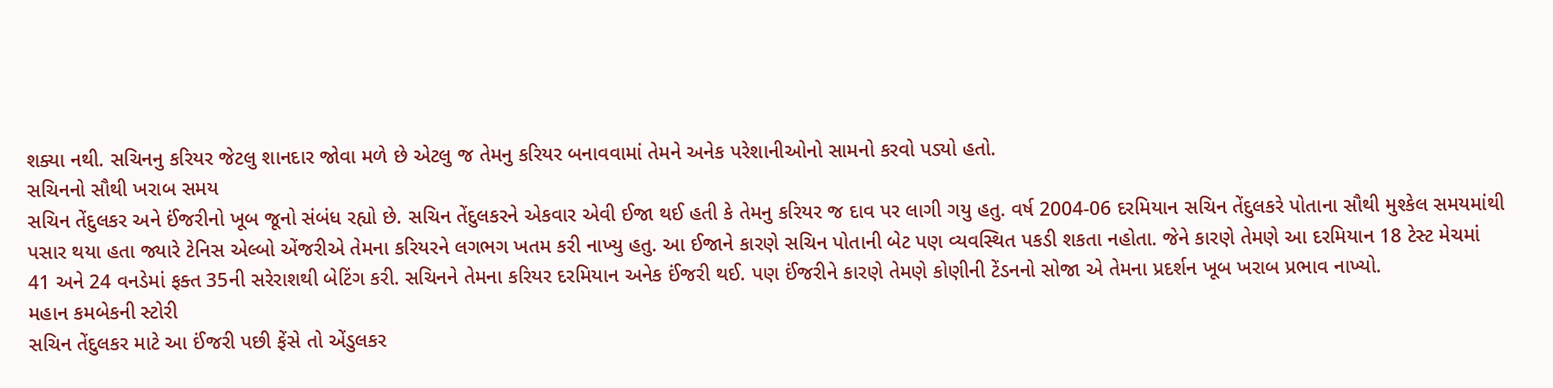શક્યા નથી. સચિનનુ કરિયર જેટલુ શાનદાર જોવા મળે છે એટલુ જ તેમનુ કરિયર બનાવવામાં તેમને અનેક પરેશાનીઓનો સામનો કરવો પડ્યો હતો.
સચિનનો સૌથી ખરાબ સમય
સચિન તેંદુલકર અને ઈંજરીનો ખૂબ જૂનો સંબંધ રહ્યો છે. સચિન તેંદુલકરને એકવાર એવી ઈજા થઈ હતી કે તેમનુ કરિયર જ દાવ પર લાગી ગયુ હતુ. વર્ષ 2004-06 દરમિયાન સચિન તેંદુલકરે પોતાના સૌથી મુશ્કેલ સમયમાંથી પસાર થયા હતા જ્યારે ટેનિસ એલ્બો એંજરીએ તેમના કરિયરને લગભગ ખતમ કરી નાખ્યુ હતુ. આ ઈજાને કારણે સચિન પોતાની બેટ પણ વ્યવસ્થિત પકડી શકતા નહોતા. જેને કારણે તેમણે આ દરમિયાન 18 ટેસ્ટ મેચમાં 41 અને 24 વનડેમાં ફક્ત 35ની સરેરાશથી બેટિંગ કરી. સચિનને તેમના કરિયર દરમિયાન અનેક ઈંજરી થઈ. પણ ઈંજરીને કારણે તેમણે કોણીની ટેંડનનો સોજા એ તેમના પ્રદર્શન ખૂબ ખરાબ પ્રભાવ નાખ્યો.
મહાન કમબેકની સ્ટોરી
સચિન તેંદુલકર માટે આ ઈંજરી પછી ફેંસે તો એંડુલકર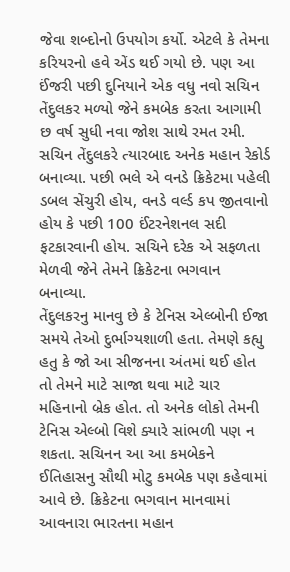જેવા શબ્દોનો ઉપયોગ કર્યો. એટલે કે તેમના કરિયરનો હવે એંડ થઈ ગયો છે. પણ આ ઈંજરી પછી દુનિયાને એક વધુ નવો સચિન તેંદુલકર મળ્યો જેને કમબેક કરતા આગામી છ વર્ષ સુધી નવા જોશ સાથે રમત રમી. સચિન તેંદુલકરે ત્યારબાદ અનેક મહાન રેકોર્ડ બનાવ્યા. પછી ભલે એ વનડે ક્રિકેટમા પહેલી ડબલ સેંચુરી હોય, વનડે વર્લ્ડ કપ જીતવાનો હોય કે પછી 100 ઈંટરનેશનલ સદી ફટકારવાની હોય. સચિને દરેક એ સફળતા મેળવી જેને તેમને ક્રિકેટના ભગવાન બનાવ્યા.
તેંદુલકરનુ માનવુ છે કે ટેનિસ એલ્બોની ઈજા સમયે તેઓ દુર્ભાગ્યશાળી હતા. તેમણે કહ્યુ હતુ કે જો આ સીજનના અંતમાં થઈ હોત તો તેમને માટે સાજા થવા માટે ચાર મહિનાનો બ્રેક હોત. તો અનેક લોકો તેમની ટેનિસ એલ્બો વિશે ક્યારે સાંભળી પણ ન શકતા. સચિનન આ આ કમબેકને ઈતિહાસનુ સૌથી મોટુ કમબેક પણ કહેવામાં આવે છે. ક્રિકેટના ભગવાન માનવામાં આવનારા ભારતના મહાન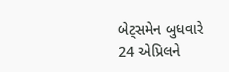બેટ્સમેન બુધવારે 24 એપ્રિલને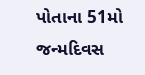પોતાના 51મો જન્મદિવસ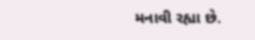મનાવી રહ્યા છે.